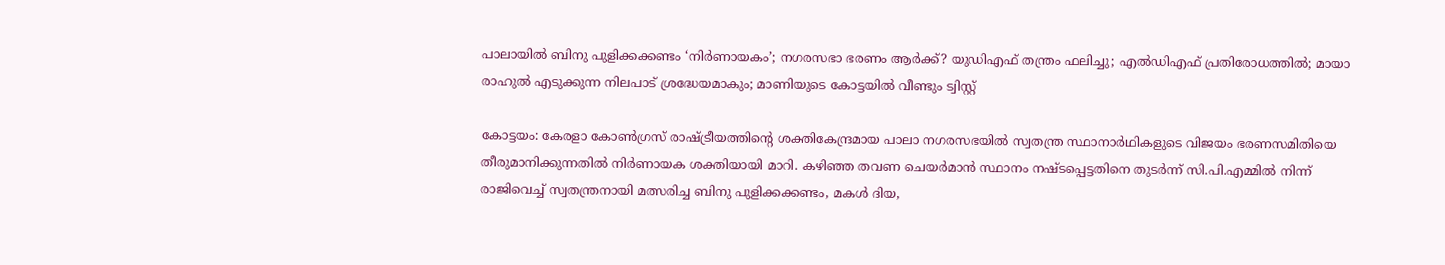പാലായില്‍ ബിനു പുളിക്കക്കണ്ടം ‘നിര്‍ണായകം’; നഗരസഭാ ഭരണം ആര്‍ക്ക്? യുഡിഎഫ് തന്ത്രം ഫലിച്ചു; എല്‍ഡിഎഫ് പ്രതിരോധത്തില്‍; മായാ രാഹുല്‍ എടുക്കുന്ന നിലപാട് ശ്രദ്ധേയമാകും; മാണിയുടെ കോട്ടയില്‍ വീണ്ടും ട്വിസ്റ്റ്

കോട്ടയം: കേരളാ കോണ്‍ഗ്രസ് രാഷ്ട്രീയത്തിന്റെ ശക്തികേന്ദ്രമായ പാലാ നഗരസഭയില്‍ സ്വതന്ത്ര സ്ഥാനാര്‍ഥികളുടെ വിജയം ഭരണസമിതിയെ തീരുമാനിക്കുന്നതില്‍ നിര്‍ണായക ശക്തിയായി മാറി. കഴിഞ്ഞ തവണ ചെയര്‍മാന്‍ സ്ഥാനം നഷ്ടപ്പെട്ടതിനെ തുടര്‍ന്ന് സി.പി.എമ്മില്‍ നിന്ന് രാജിവെച്ച് സ്വതന്ത്രനായി മത്സരിച്ച ബിനു പുളിക്കക്കണ്ടം, മകള്‍ ദിയ,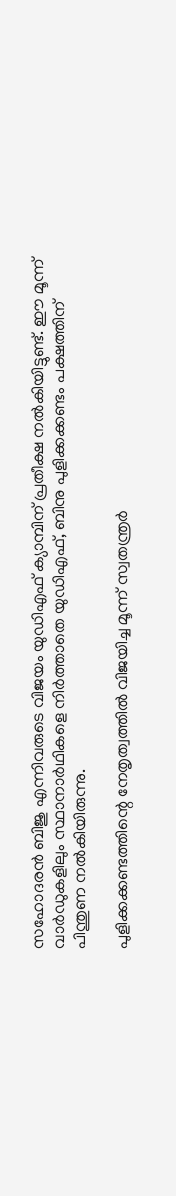സഹോദരന്‍ ബിജു എന്നിവരുടെ വിജയം യുഡിഎഫ് ക്യാമ്പിന് പ്രതീക്ഷ നല്‍കിയിട്ടുണ്ട്. ഈ മൂന്ന് വാര്‍ഡുകളിലും സ്ഥാനാര്‍ഥികളെ നിര്‍ത്താതെ യുഡിഎഫ്, ബിനു പുളിക്കക്കണ്ടം പക്ഷത്തിന് പിന്തുണ നല്‍കിയിരുന്നു.

പുളിക്കക്കണ്ടത്തിന്റെ നേതൃത്വത്തില്‍ വിജയിച്ച മൂന്ന് സ്വതന്ത്രര്‍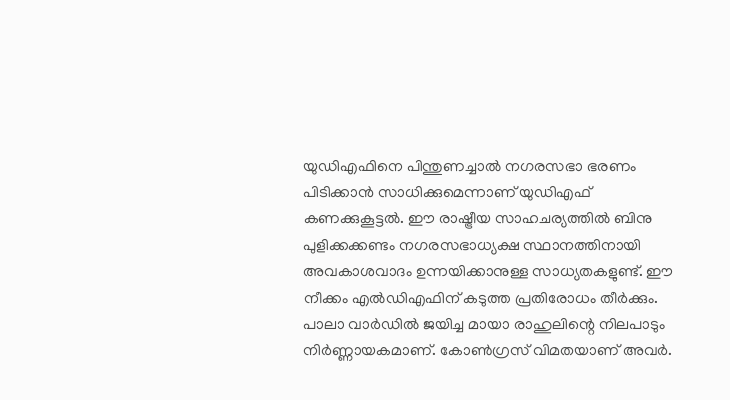യുഡിഎഫിനെ പിന്തുണച്ചാല്‍ നഗരസഭാ ഭരണം പിടിക്കാന്‍ സാധിക്കുമെന്നാണ് യുഡിഎഫ് കണക്കുകൂട്ടല്‍. ഈ രാഷ്ട്രീയ സാഹചര്യത്തില്‍ ബിനു പുളിക്കക്കണ്ടം നഗരസഭാധ്യക്ഷ സ്ഥാനത്തിനായി അവകാശവാദം ഉന്നയിക്കാനുള്ള സാധ്യതകളുണ്ട്. ഈ നീക്കം എല്‍ഡിഎഫിന് കടുത്ത പ്രതിരോധം തീര്‍ക്കും. പാലാ വാര്‍ഡില്‍ ജയിച്ച മായാ രാഹുലിന്റെ നിലപാടും നിര്‍ണ്ണായകമാണ്. കോണ്‍ഗ്രസ് വിമതയാണ് അവര്‍.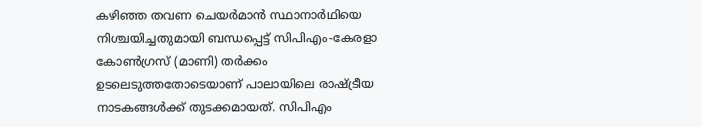കഴിഞ്ഞ തവണ ചെയര്‍മാന്‍ സ്ഥാനാര്‍ഥിയെ നിശ്ചയിച്ചതുമായി ബന്ധപ്പെട്ട് സിപിഎം-കേരളാ കോണ്‍ഗ്രസ് (മാണി) തര്‍ക്കം ഉടലെടുത്തതോടെയാണ് പാലായിലെ രാഷ്ട്രീയ നാടകങ്ങള്‍ക്ക് തുടക്കമായത്. സിപിഎം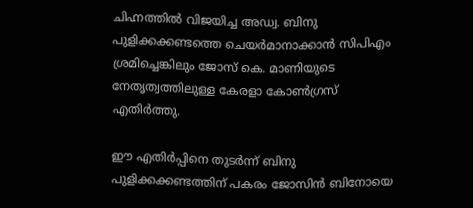ചിഹ്നത്തില്‍ വിജയിച്ച അഡ്വ. ബിനു പുളിക്കക്കണ്ടത്തെ ചെയര്‍മാനാക്കാന്‍ സിപിഎം ശ്രമിച്ചെങ്കിലും ജോസ് കെ. മാണിയുടെ നേതൃത്വത്തിലുള്ള കേരളാ കോണ്‍ഗ്രസ് എതിര്‍ത്തു.

ഈ എതിര്‍പ്പിനെ തുടര്‍ന്ന് ബിനു പുളിക്കക്കണ്ടത്തിന് പകരം ജോസിന്‍ ബിനോയെ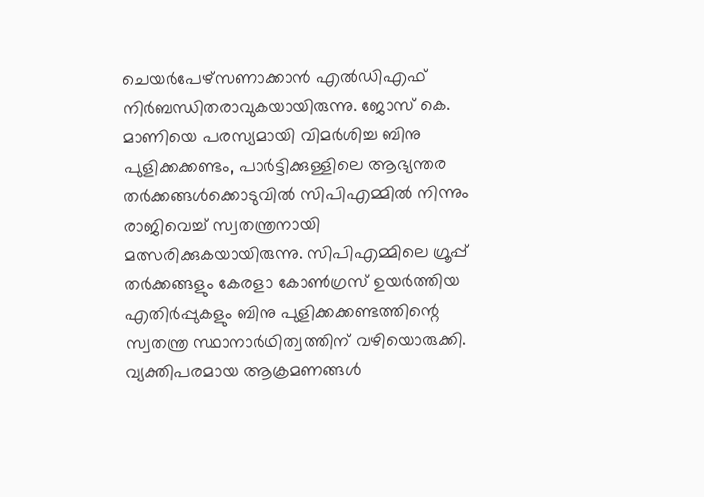ചെയര്‍പേഴ്‌സണാക്കാന്‍ എല്‍ഡിഎഫ് നിര്‍ബന്ധിതരാവുകയായിരുന്നു. ജോസ് കെ. മാണിയെ പരസ്യമായി വിമര്‍ശിച്ച ബിനു പുളിക്കക്കണ്ടം, പാര്‍ട്ടിക്കുള്ളിലെ ആഭ്യന്തര തര്‍ക്കങ്ങള്‍ക്കൊടുവില്‍ സിപിഎമ്മില്‍ നിന്നും രാജിവെച്ച് സ്വതന്ത്രനായി മത്സരിക്കുകയായിരുന്നു. സിപിഎമ്മിലെ ഗ്രൂപ്പ് തര്‍ക്കങ്ങളും കേരളാ കോണ്‍ഗ്രസ് ഉയര്‍ത്തിയ എതിര്‍പ്പുകളും ബിനു പുളിക്കക്കണ്ടത്തിന്റെ സ്വതന്ത്ര സ്ഥാനാര്‍ഥിത്വത്തിന് വഴിയൊരുക്കി. വ്യക്തിപരമായ ആക്രമണങ്ങള്‍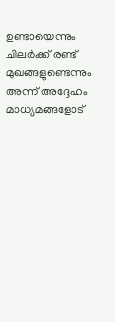ഉണ്ടായെന്നും ചിലര്‍ക്ക് രണ്ട് മുഖങ്ങളുണ്ടെന്നും അന്ന് അദ്ദേഹം മാധ്യമങ്ങളോട്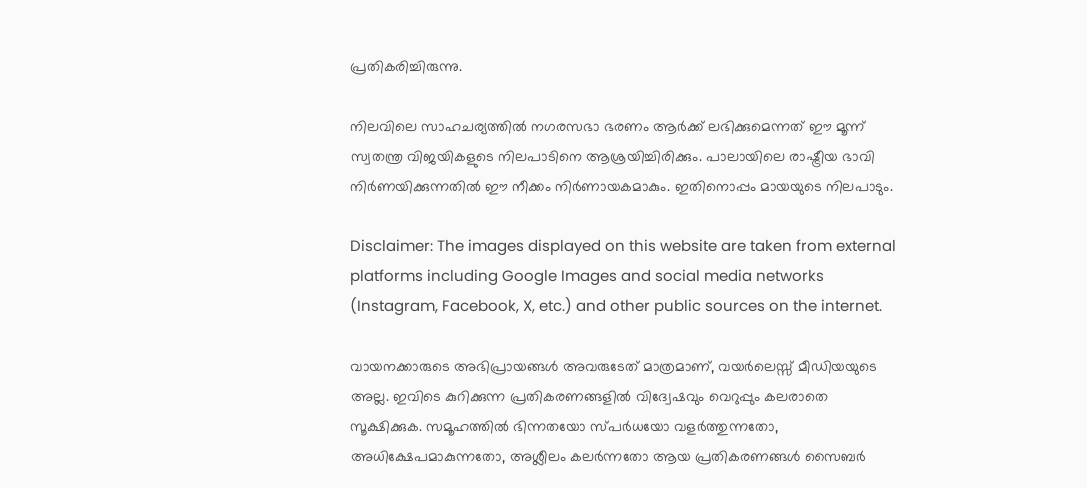പ്രതികരിച്ചിരുന്നു.

നിലവിലെ സാഹചര്യത്തില്‍ നഗരസഭാ ഭരണം ആര്‍ക്ക് ലഭിക്കുമെന്നത് ഈ മൂന്ന് സ്വതന്ത്ര വിജയികളുടെ നിലപാടിനെ ആശ്രയിച്ചിരിക്കും. പാലായിലെ രാഷ്ട്രീയ ഭാവി നിര്‍ണയിക്കുന്നതില്‍ ഈ നീക്കം നിര്‍ണായകമാകും. ഇതിനൊപ്പം മായയുടെ നിലപാടും.

Disclaimer: The images displayed on this website are taken from external platforms including Google Images and social media networks (Instagram, Facebook, X, etc.) and other public sources on the internet.

വായനക്കാരുടെ അഭിപ്രായങ്ങള്‍ അവരുടേത് മാത്രമാണ്, വയർലെസ്സ് മീഡിയയുടെ അല്ല. ഇവിടെ കുറിക്കുന്ന പ്രതികരണങ്ങളിൽ വിദ്വേഷവും വെറുപ്പും കലരാതെ സൂക്ഷിക്കുക. സമൂഹത്തിൽ ഭിന്നതയോ സ്‌പർധയോ വളർത്തുന്നതോ, അധിക്ഷേപമാകുന്നതോ, അശ്ലീലം കലർന്നതോ ആയ പ്രതികരണങ്ങൾ സൈബർ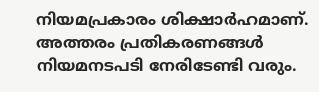നിയമപ്രകാരം ശിക്ഷാർഹമാണ്. അത്തരം പ്രതികരണങ്ങൾ നിയമനടപടി നേരിടേണ്ടി വരും.